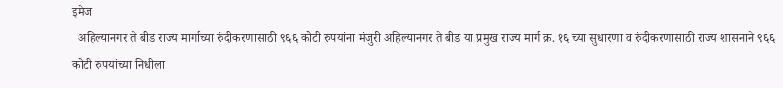इमेज
  अहिल्यानगर ते बीड राज्य मार्गाच्या रुंदीकरणासाठी ९६६ कोटी रुपयांना मंजुरी अहिल्यानगर ते बीड या प्रमुख राज्य मार्ग क्र. १६ च्या सुधारणा व रुंदीकरणासाठी राज्य शासनाने ९६६ कोटी रुपयांच्या निधीला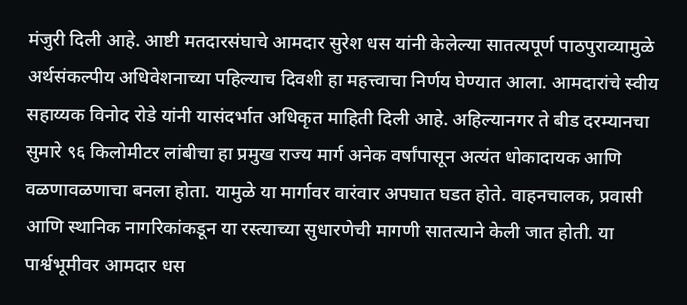मंजुरी दिली आहे. आष्टी मतदारसंघाचे आमदार सुरेश धस यांनी केलेल्या सातत्यपूर्ण पाठपुराव्यामुळे अर्थसंकल्पीय अधिवेशनाच्या पहिल्याच दिवशी हा महत्त्वाचा निर्णय घेण्यात आला. आमदारांचे स्वीय सहाय्यक विनोद रोडे यांनी यासंदर्भात अधिकृत माहिती दिली आहे. अहिल्यानगर ते बीड दरम्यानचा सुमारे ९६ किलोमीटर लांबीचा हा प्रमुख राज्य मार्ग अनेक वर्षांपासून अत्यंत धोकादायक आणि वळणावळणाचा बनला होता. यामुळे या मार्गावर वारंवार अपघात घडत होते. वाहनचालक, प्रवासी आणि स्थानिक नागरिकांकडून या रस्त्याच्या सुधारणेची मागणी सातत्याने केली जात होती. या पार्श्वभूमीवर आमदार धस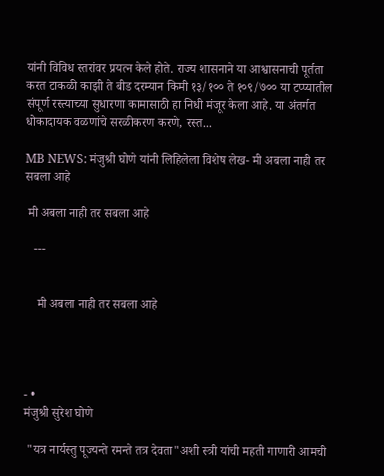यांनी विविध स्तरांवर प्रयत्न केले होते. राज्य शासनाने या आश्वासनाची पूर्तता करत टाकळी काझी ते बीड दरम्यान किमी १३/१०० ते १०९/७०० या टप्प्यातील संपूर्ण रस्त्याच्या सुधारणा कामासाठी हा निधी मंजूर केला आहे. या अंतर्गत धोकादायक वळणांचे सरळीकरण करणे, रस्त...

MB NEWS: मंजुश्री घोणे यांनी लिहिलेला विशेष लेख- मी अबला नाही तर सबला आहे

 मी अबला नाही तर सबला आहे

   ---


    मी अबला नाही तर सबला आहे




- •
मंजुश्री सुरेश घोणे

 "यत्र नार्यस्तु पूज्यन्ते रमन्ते तत्र देवता"अशी स्त्री यांची महती गाणारी आमची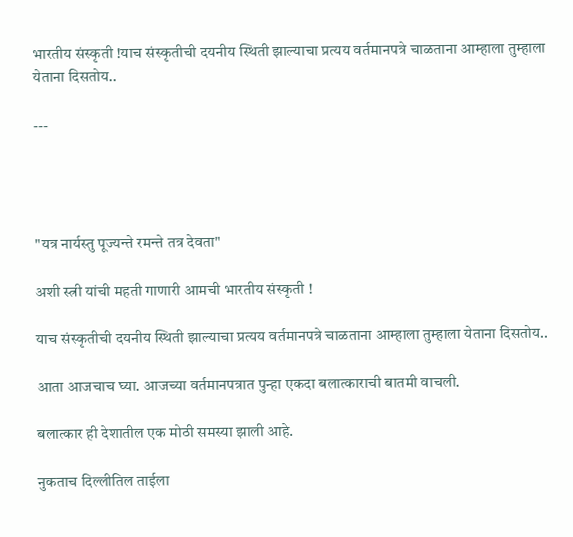भारतीय संस्कृती !याच संस्कृतीची दयनीय स्थिती झाल्याचा प्रत्यय वर्तमानपत्रे चाळताना आम्हाला तुम्हाला येताना दिसतोय..

---




"यत्र नार्यस्तु पूज्यन्ते रमन्ते तत्र देवता"

अशी स्त्री यांची महती गाणारी आमची भारतीय संस्कृती !

याच संस्कृतीची दयनीय स्थिती झाल्याचा प्रत्यय वर्तमानपत्रे चाळताना आम्हाला तुम्हाला येताना दिसतोय..

आता आजचाच घ्या. आजच्या वर्तमानपत्रात पुन्हा एकदा बलात्काराची बातमी वाचली.

बलात्कार ही देशातील एक मोठी समस्या झाली आहे.

नुकताच दिल्लीतिल ताईला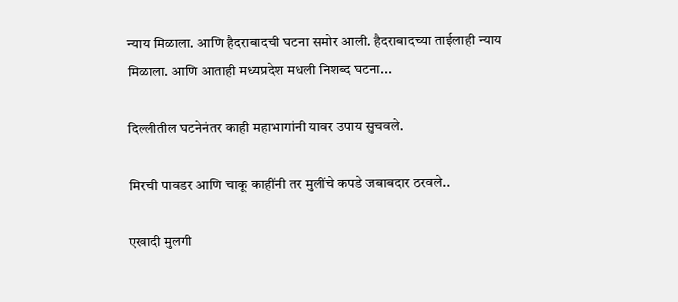न्याय मिळाला. आणि हैदराबादची घटना समोर आली. हैदराबादच्या ताईलाही न्याय मिळाला. आणि आताही मध्यप्रदेश मधली निशब्द घटना...

दिल्लीतील घटनेनंतर काही महाभागांनी यावर उपाय सुचवले.

मिरची पावडर आणि चाकू काहींनी तर मुलींचे कपडे जबाबदार ठरवले..

एखादी मुलगी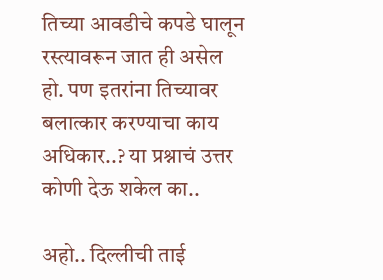तिच्या आवडीचे कपडे घालून रस्त्यावरून जात ही असेल हो. पण इतरांना तिच्यावर बलात्कार करण्याचा काय अधिकार..? या प्रश्नाचं उत्तर कोणी देऊ शकेल का..

अहो.. दिल्लीची ताई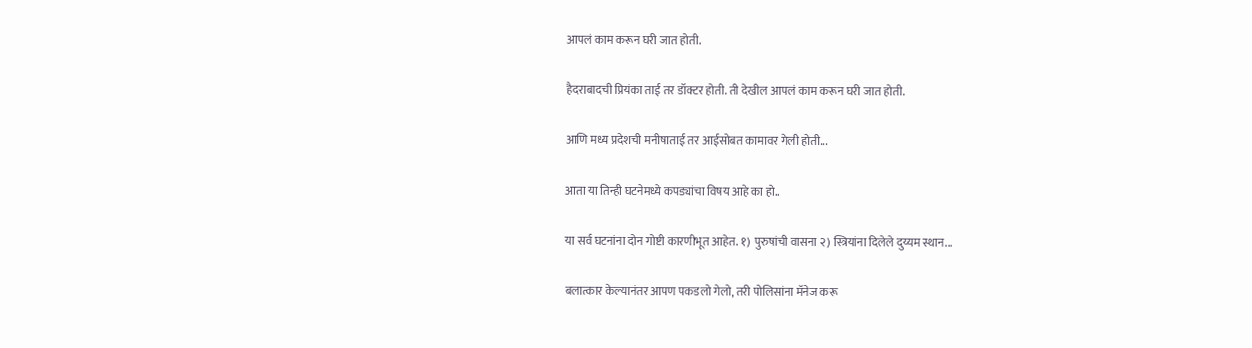आपलं काम करून घरी जात होती.

हैदराबादची प्रियंका ताई तर डॉक्टर होती. ती देखील आपलं काम करून घरी जात होती.

आणि मध्य प्रदेशची मनीषाताई तर आईसोबत कामावर गेली होती...

आता या तिन्ही घटनेमध्ये कपड्यांचा विषय आहे का हो..

या सर्व घटनांना दोन गोष्टी कारणीभूत आहेत. १) पुरुषांची वासना २) स्त्रियांना दिलेले दुय्यम स्थान...

बलात्कार केल्यानंतर आपण पकडलो गेलो, तरी पोलिसांना मॅनेज करू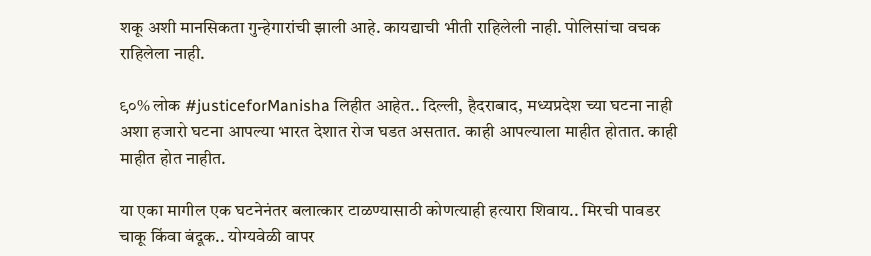शकू अशी मानसिकता गुन्हेगारांची झाली आहे. कायद्याची भीती राहिलेली नाही. पोलिसांचा वचक राहिलेला नाही.

९०% लोक #justiceforManisha लिहीत आहेत.. दिल्ली, हैदराबाद, मध्यप्रदेश च्या घटना नाही अशा हजारो घटना आपल्या भारत देशात रोज घडत असतात. काही आपल्याला माहीत होतात. काही माहीत होत नाहीत.

या एका मागील एक घटनेनंतर बलात्कार टाळण्यासाठी कोणत्याही हत्यारा शिवाय.. मिरची पावडर चाकू किंवा बंदूक.. योग्यवेळी वापर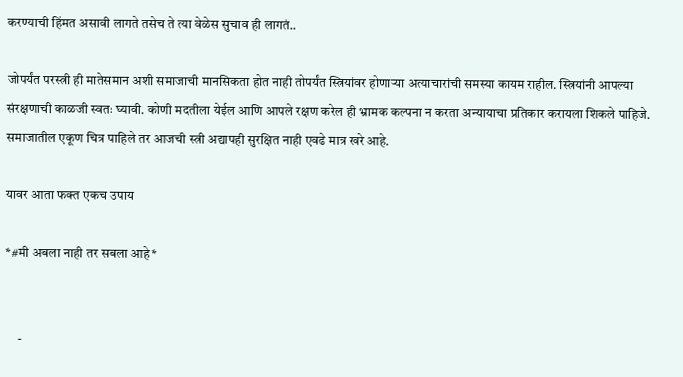करण्याची हिंमत असावी लागते तसेच ते त्या वेळेस सुचाव ही लागतं..

जोपर्यंत परस्त्री ही मातेसमान अशी समाजाची मानसिकता होत नाही तोपर्यंत स्त्रियांवर होणाऱ्या अत्याचारांची समस्या कायम राहील. स्त्रियांनी आपल्या संरक्षणाची काळजी स्वतः घ्यावी. कोणी मदतीला येईल आणि आपले रक्षण करेल ही भ्रामक कल्पना न करता अन्यायाचा प्रतिकार करायला शिकले पाहिजे. समाजातील एकूण चित्र पाहिले तर आजची स्त्री अद्यापही सुरक्षित नाही एवढे मात्र खरे आहे.

यावर आता फक्त एकच उपाय

*#मी अबला नाही तर सबला आहे*


     -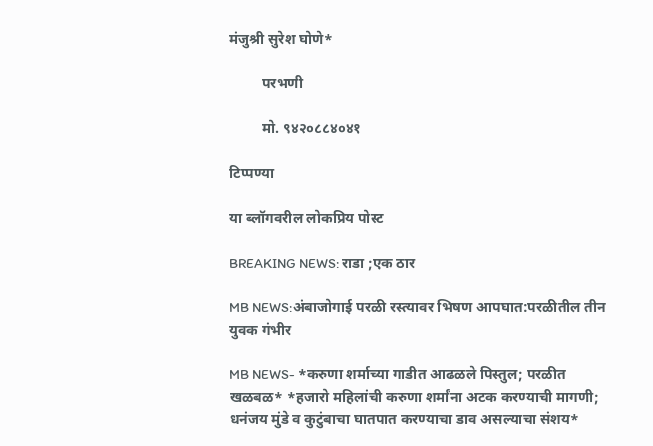मंजुश्री सुरेश घोणे*

         परभणी

         मो. ९४२०८८४०४१

टिप्पण्या

या ब्लॉगवरील लोकप्रिय पोस्ट

BREAKING NEWS: राडा ;एक ठार

MB NEWS:अंबाजोगाई परळी रस्त्यावर भिषण आपघात:परळीतील तीन युवक गंभीर

MB NEWS- *करुणा शर्माच्या गाडीत आढळले पिस्तुल; परळीत खळबळ* *हजारो महिलांची करुणा शर्मांना अटक करण्याची मागणी; धनंजय मुंडे व कुटुंबाचा घातपात करण्याचा डाव असल्याचा संशय*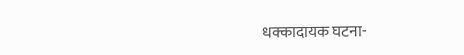धक्कादायक घटना-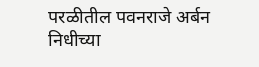परळीतील पवनराजे अर्बन निधीच्या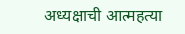अध्यक्षाची आत्महत्या